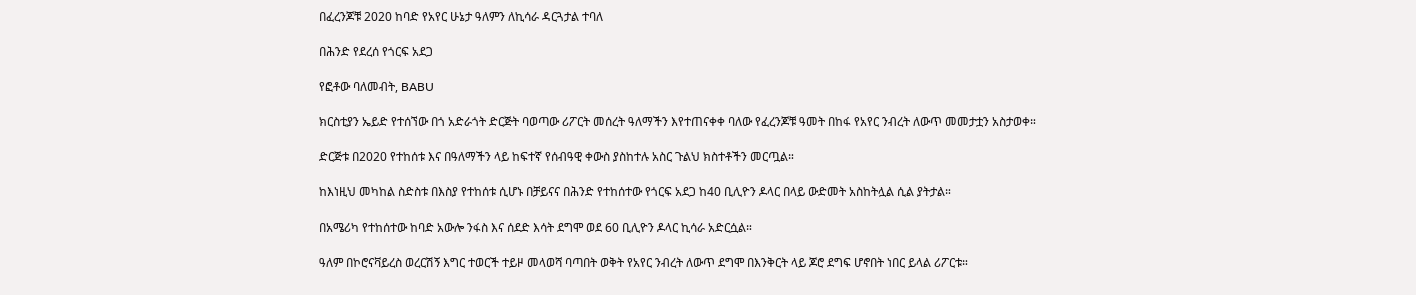በፈረንጆቹ 2020 ከባድ የአየር ሁኔታ ዓለምን ለኪሳራ ዳርጓታል ተባለ

በሕንድ የደረሰ የጎርፍ አደጋ

የፎቶው ባለመብት, BABU

ክርስቲያን ኤይድ የተሰኘው በጎ አድራጎት ድርጅት ባወጣው ሪፖርት መሰረት ዓለማችን እየተጠናቀቀ ባለው የፈረንጆቹ ዓመት በከፋ የአየር ንብረት ለውጥ መመታቷን አስታወቀ።

ድርጅቱ በ2020 የተከሰቱ እና በዓለማችን ላይ ከፍተኛ የሰብዓዊ ቀውስ ያስከተሉ አስር ጉልህ ክስተቶችን መርጧል።

ከእነዚህ መካከል ስድስቱ በእስያ የተከሰቱ ሲሆኑ በቻይናና በሕንድ የተከሰተው የጎርፍ አደጋ ከ40 ቢሊዮን ዶላር በላይ ውድመት አስከትሏል ሲል ያትታል።

በአሜሪካ የተከሰተው ከባድ አውሎ ንፋስ እና ሰደድ እሳት ደግሞ ወደ 60 ቢሊዮን ዶላር ኪሳራ አድርሷል።

ዓለም በኮሮናቫይረስ ወረርሽኝ እግር ተወርች ተይዞ መላወሻ ባጣበት ወቅት የአየር ንብረት ለውጥ ደግሞ በእንቅርት ላይ ጆሮ ደግፍ ሆኖበት ነበር ይላል ሪፖርቱ።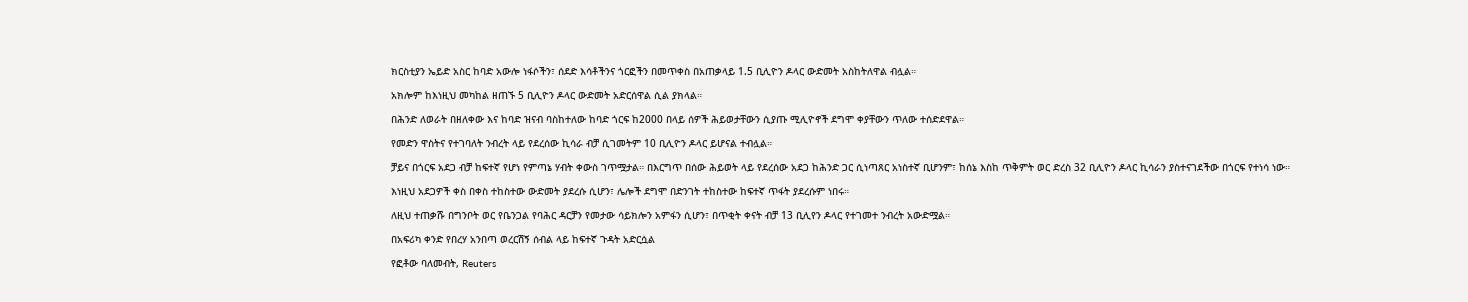ክርስቲያን ኤይድ አስር ከባድ አውሎ ነፋሶችን፣ ሰደድ እሳቶችንና ጎርፎችን በመጥቀስ በአጠቃላይ 1.5 ቢሊዮን ዶላር ውድመት አስከትለዋል ብሏል።

አክሎም ከእነዚህ መካከል ዘጠኙ 5 ቢሊዮን ዶላር ውድመት አድርሰዋል ሲል ያክላል።

በሕንድ ለወራት በዘለቀው እና ከባድ ዝናብ ባስከተለው ከባድ ጎርፍ ከ2000 በላይ ሰዎች ሕይወታቸውን ሲያጡ ሚሊዮኖች ደግሞ ቀያቸውን ጥለው ተሰድደዋል።

የመድን ዋስትና የተገባለት ንብረት ላይ የደረሰው ኪሳራ ብቻ ሲገመትም 10 ቢሊዮን ዶላር ይሆናል ተብሏል።

ቻይና በጎርፍ አደጋ ብቻ ከፍተኛ የሆነ የምጣኔ ሃብት ቀውስ ገጥሟታል። በእርግጥ በሰው ሕይወት ላይ የደረሰው አደጋ ከሕንድ ጋር ሲነጣጸር አነስተኛ ቢሆንም፣ ከሰኔ እስከ ጥቅምት ወር ድረስ 32 ቢሊዮን ዶላር ኪሳራን ያስተናገደችው በጎርፍ የተነሳ ነው።

እነዚህ አደጋዎች ቀስ በቀስ ተከስተው ውድመት ያደረሱ ሲሆን፣ ሌሎች ደግሞ በድንገት ተከስተው ከፍተኛ ጥፋት ያደረሱም ነበሩ።

ለዚህ ተጠቃሹ በግንቦት ወር የቤንጋል የባሕር ዳርቻን የመታው ሳይክሎን አምፋን ሲሆን፣ በጥቂት ቀናት ብቻ 13 ቢሊየን ዶላር የተገመተ ንብረት አውድሟል።

በአፍሪካ ቀንድ የበረሃ አንበጣ ወረርሽኝ ሰብል ላይ ከፍተኛ ጉዳት አድርሷል

የፎቶው ባለመብት, Reuters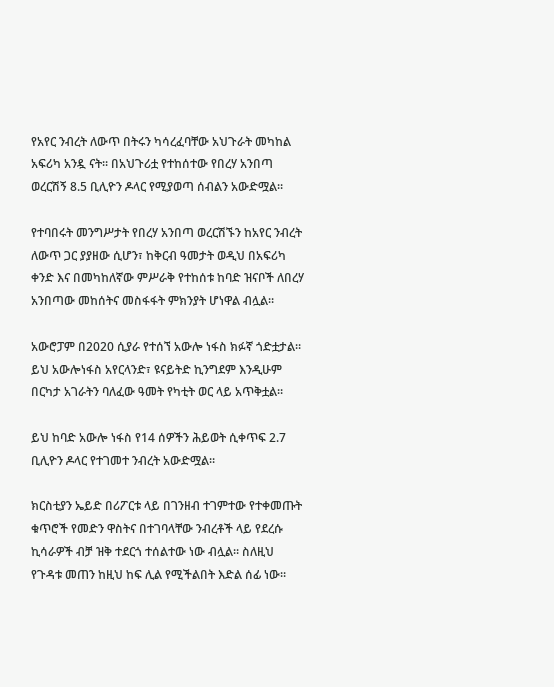የአየር ንብረት ለውጥ በትሩን ካሳረፈባቸው አህጉራት መካከል አፍሪካ አንዷ ናት። በአህጉሪቷ የተከሰተው የበረሃ አንበጣ ወረርሽኝ 8.5 ቢሊዮን ዶላር የሚያወጣ ሰብልን አውድሟል።

የተባበሩት መንግሥታት የበረሃ አንበጣ ወረርሽኙን ከአየር ንብረት ለውጥ ጋር ያያዘው ሲሆን፣ ከቅርብ ዓመታት ወዲህ በአፍሪካ ቀንድ እና በመካከለኛው ምሥራቅ የተከሰቱ ከባድ ዝናቦች ለበረሃ አንበጣው መከሰትና መስፋፋት ምክንያት ሆነዋል ብሏል።

አውሮፓም በ2020 ሲያራ የተሰኘ አውሎ ነፋስ ክፉኛ ጎድቷታል። ይህ አውሎነፋስ አየርላንድ፣ ዩናይትድ ኪንግደም እንዲሁም በርካታ አገራትን ባለፈው ዓመት የካቲት ወር ላይ አጥቅቷል።

ይህ ከባድ አውሎ ነፋስ የ14 ሰዎችን ሕይወት ሲቀጥፍ 2.7 ቢሊዮን ዶላር የተገመተ ንብረት አውድሟል።

ክርስቲያን ኤይድ በሪፖርቱ ላይ በገንዘብ ተገምተው የተቀመጡት ቁጥሮች የመድን ዋስትና በተገባላቸው ንብረቶች ላይ የደረሱ ኪሳራዎች ብቻ ዝቅ ተደርጎ ተሰልተው ነው ብሏል። ስለዚህ የጉዳቱ መጠን ከዚህ ከፍ ሊል የሚችልበት እድል ሰፊ ነው።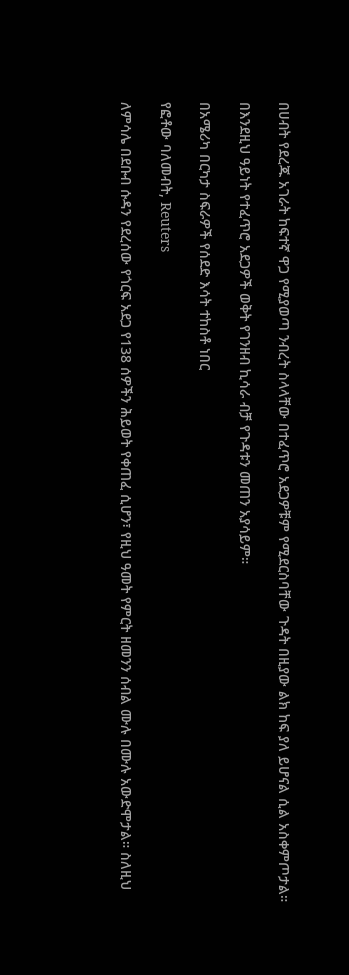በሀብት የደረጁ አገራት ከፍተኛ ዋጋ የሚያወጣ ንብረት ስላላቸው በተፈጥሮ አደጋዎቹም የሚደርስባቸው ጉዳት በዚያው ልክ ከፍ ያለ ይሆናል ሲል አስቀምጦታል።

በእንደዚህ ዓይነት የተፈጥሮ አደጋዎች ወቅት የገንዘብ ኪሳራ ብቻ የጉዳቱን መጠን አያሳይም።

በአሜሪካ በርካታ ስፍራዎች የሰደድ እሳት ተከስቶ ነበር

የፎቶው ባለመብት, Reuters

ለምሳሌ በደቡብ ሱዳን የደረሰው የጎርፍ አደጋ የ138 ሰዎችን ሕይወት የቀጠፈ ሲሆን፣ የዚህ ዓመት የምርት ዘመንን ሰብል ሙሉ በሙሉ አውድሞታል። ስለዚህ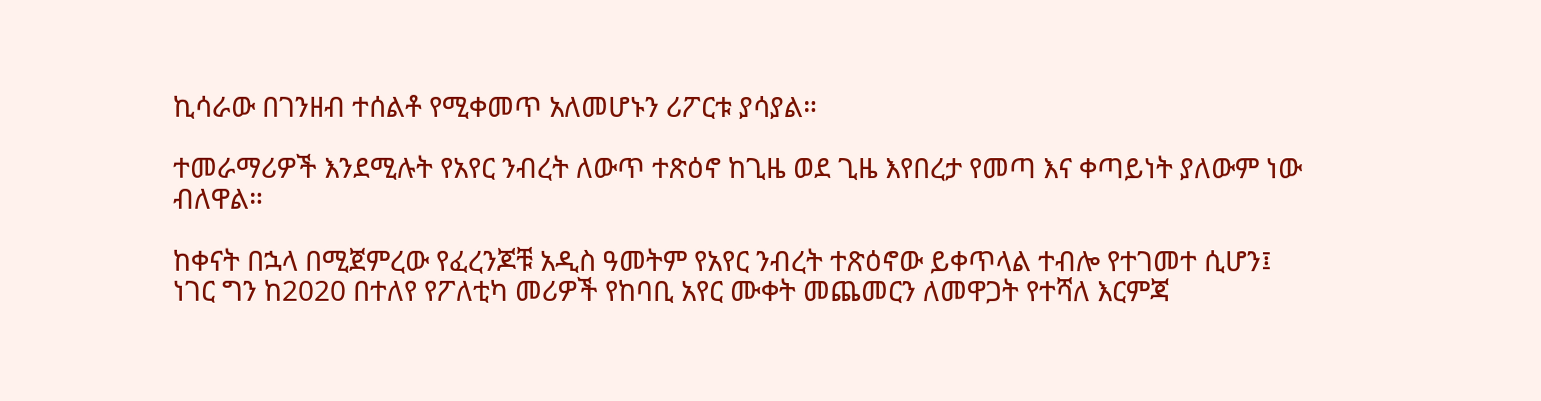ኪሳራው በገንዘብ ተሰልቶ የሚቀመጥ አለመሆኑን ሪፖርቱ ያሳያል።

ተመራማሪዎች እንደሚሉት የአየር ንብረት ለውጥ ተጽዕኖ ከጊዜ ወደ ጊዜ እየበረታ የመጣ እና ቀጣይነት ያለውም ነው ብለዋል።

ከቀናት በኋላ በሚጀምረው የፈረንጆቹ አዲስ ዓመትም የአየር ንብረት ተጽዕኖው ይቀጥላል ተብሎ የተገመተ ሲሆን፤ ነገር ግን ከ2020 በተለየ የፖለቲካ መሪዎች የከባቢ አየር ሙቀት መጨመርን ለመዋጋት የተሻለ እርምጃ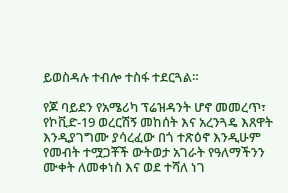ይወስዳሉ ተብሎ ተስፋ ተደርጓል።

የጆ ባይደን የአሜሪካ ፕሬዝዳንት ሆኖ መመረጥ፣ የኮቪድ-19 ወረርሽኝ መከሰት እና አረንጓዴ እጸዋት እንዲያገግሙ ያሳረፈው በጎ ተጽዕኖ እንዲሁም የመብት ተሟጋቾች ውትወታ አገራት የዓለማችንን ሙቀት ለመቀነስ እና ወደ ተሻለ ነገ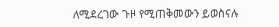ለሚደረገው ጉዞ የሚጠቅመውን ይወስናሉ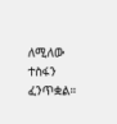ለሚለው ተስፋን ፈንጥቋል።